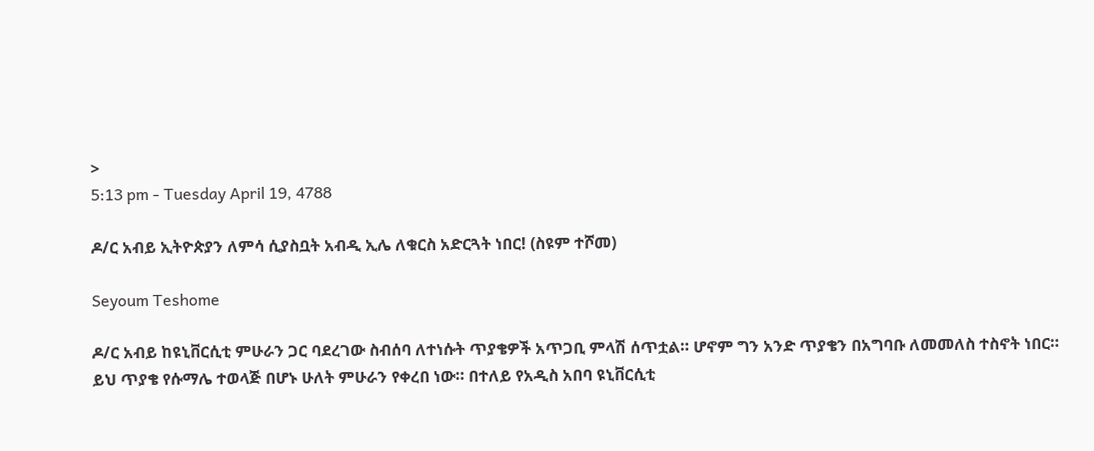>
5:13 pm - Tuesday April 19, 4788

ዶ/ር አብይ ኢትዮጵያን ለምሳ ሲያስቧት አብዲ ኢሌ ለቁርስ አድርጓት ነበር! (ስዩም ተሾመ)

Seyoum Teshome

ዶ/ር አብይ ከዩኒቨርሲቲ ምሁራን ጋር ባደረገው ስብሰባ ለተነሱት ጥያቄዎች አጥጋቢ ምላሽ ሰጥቷል። ሆኖም ግን አንድ ጥያቄን በአግባቡ ለመመለስ ተስኖት ነበር። ይህ ጥያቄ የሱማሌ ተወላጅ በሆኑ ሁለት ምሁራን የቀረበ ነው። በተለይ የአዲስ አበባ ዩኒቨርሲቲ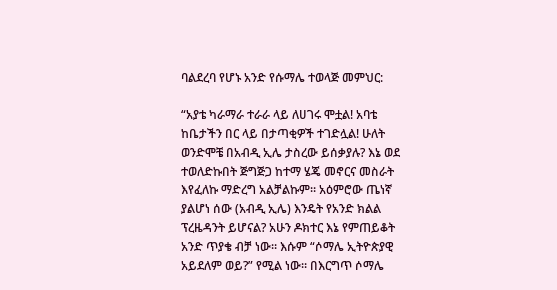ባልደረባ የሆኑ አንድ የሱማሌ ተወላጅ መምህር:

“አያቴ ካራማራ ተራራ ላይ ለሀገሩ ሞቷል! አባቴ ከቤታችን በር ላይ በታጣቂዎች ተገድሏል! ሁለት ወንድሞቼ በአብዲ ኢሌ ታስረው ይሰቃያሉ? እኔ ወደ ተወለድኩበት ጅግጅጋ ከተማ ሄጄ መኖርና መስራት እየፈለኩ ማድረግ አልቻልኩም። አዕምሮው ጤነኛ ያልሆነ ሰው (አብዲ ኢሌ) እንዴት የአንድ ክልል ፕረዜዳንት ይሆናል? አሁን ዶክተር እኔ የምጠይቆት አንድ ጥያቄ ብቻ ነው። እሱም “ሶማሌ ኢትዮጵያዊ አይደለም ወይ?” የሚል ነው። በእርግጥ ሶማሌ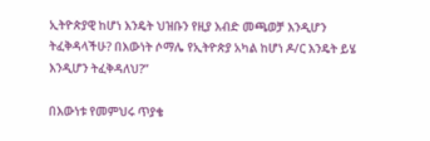ኢትዮጵያዊ ከሆነ እንዴት ህዝቡን የዚያ እብድ መጫወቻ እንዲሆን ትፈቅዳላችሁ? በእውነት ሶማሌ የኢትዮጵያ አካል ከሆነ ዶ/ር እንዴት ይሄ እንዲሆን ትፈቅዳለህ?”

በእውነቱ የመምህሩ ጥያቄ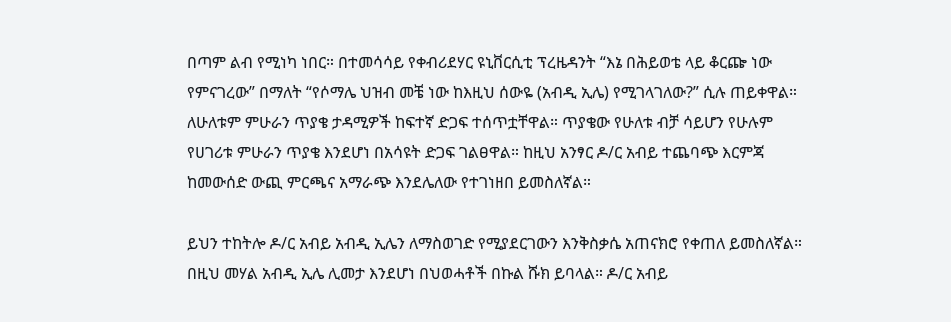በጣም ልብ የሚነካ ነበር። በተመሳሳይ የቀብሪደሃር ዩኒቨርሲቲ ፕረዜዳንት “እኔ በሕይወቴ ላይ ቆርጬ ነው የምናገረው” በማለት “የሶማሌ ህዝብ መቼ ነው ከእዚህ ሰውዬ (አብዲ ኢሌ) የሚገላገለው?” ሲሉ ጠይቀዋል። ለሁለቱም ምሁራን ጥያቄ ታዳሚዎች ከፍተኛ ድጋፍ ተሰጥቷቸዋል። ጥያቄው የሁለቱ ብቻ ሳይሆን የሁሉም የሀገሪቱ ምሁራን ጥያቄ እንደሆነ በአሳዩት ድጋፍ ገልፀዋል። ከዚህ አንፃር ዶ/ር አብይ ተጨባጭ እርምጃ ከመውሰድ ውጪ ምርጫና አማራጭ እንደሌለው የተገነዘበ ይመስለኛል።

ይህን ተከትሎ ዶ/ር አብይ አብዲ ኢሌን ለማስወገድ የሚያደርገውን እንቅስቃሴ አጠናክሮ የቀጠለ ይመስለኛል። በዚህ መሃል አብዲ ኢሌ ሊመታ እንደሆነ በህወሓቶች በኩል ሹክ ይባላል። ዶ/ር አብይ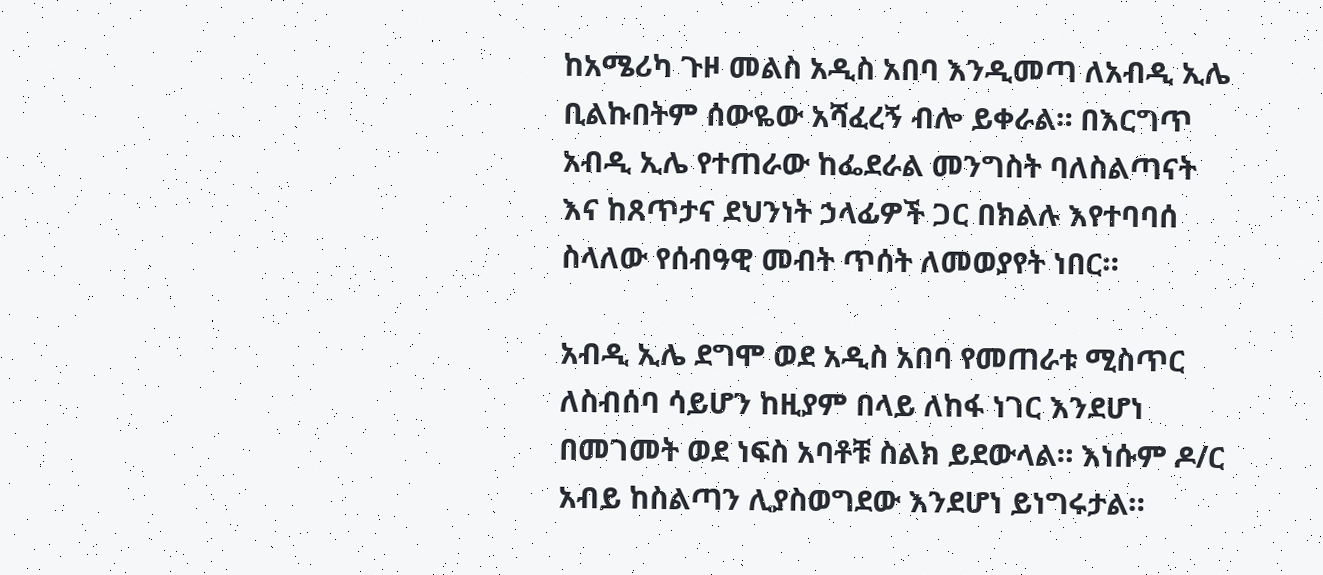ከአሜሪካ ጉዞ መልስ አዲስ አበባ እንዲመጣ ለአብዲ ኢሌ ቢልኩበትም ሰውዬው አሻፈረኝ ብሎ ይቀራል። በእርግጥ አብዲ ኢሌ የተጠራው ከፌደራል መንግስት ባለስልጣናት እና ከጸጥታና ደህንነት ኃላፊዎች ጋር በክልሉ እየተባባሰ ስላለው የሰብዓዊ መብት ጥሰት ለመወያየት ነበር።

አብዲ ኢሌ ደግሞ ወደ አዲስ አበባ የመጠራቱ ሚስጥር ለስብሰባ ሳይሆን ከዚያም በላይ ለከፋ ነገር እንደሆነ በመገመት ወደ ነፍስ አባቶቹ ስልክ ይደውላል። እነሱም ዶ/ር አብይ ከስልጣን ሊያስወግደው እንደሆነ ይነግሩታል።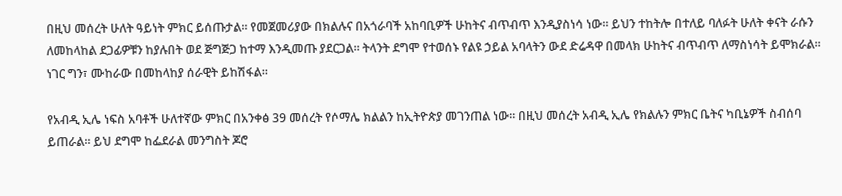በዚህ መሰረት ሁለት ዓይነት ምክር ይሰጡታል። የመጀመሪያው በክልሉና በአጎራባች አከባቢዎች ሁከትና ብጥብጥ እንዲያስነሳ ነው። ይህን ተከትሎ በተለይ ባለፉት ሁለት ቀናት ራሱን ለመከላከል ደጋፊዎቹን ከያሉበት ወደ ጅግጅጋ ከተማ እንዲመጡ ያደርጋል። ትላንት ደግሞ የተወሰኑ የልዩ ኃይል አባላትን ውደ ድሬዳዋ በመላክ ሁከትና ብጥብጥ ለማስነሳት ይሞክራል። ነገር ግን፣ ሙከራው በመከላከያ ሰራዊት ይከሽፋል።

የአብዲ ኢሌ ነፍስ አባቶች ሁለተኛው ምክር በአንቀፅ 39 መሰረት የሶማሌ ክልልን ከኢትዮጵያ መገንጠል ነው። በዚህ መሰረት አብዲ ኢሌ የክልሉን ምክር ቤትና ካቢኔዎች ስብሰባ ይጠራል። ይህ ደግሞ ከፌደራል መንግስት ጆሮ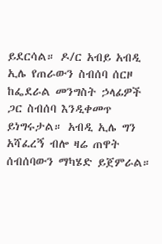ይደርሳል። ዶ/ር አብይ አብዲ ኢሌ የጠራውን ስብሰባ ሰርዞ ከፌደራል መንግስት ኃላፊዎች ጋር ስብሰባ እንዲቀመጥ ይነግሩታል። አብዲ ኢሌ ግን አሻፈረኝ ብሎ ዛሬ ጠዋት ሰብሰባውን ማካሄድ ይጀምራል።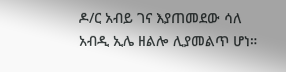ዶ/ር አብይ ገና እያጠመደው ሳለ አብዲ ኢሌ ዘልሎ ሊያመልጥ ሆነ።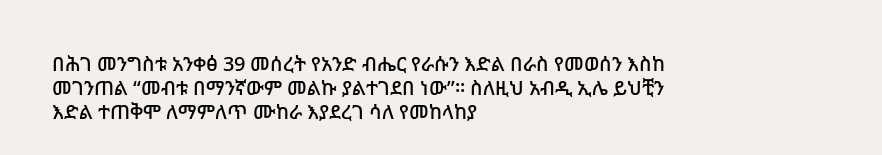በሕገ መንግስቱ አንቀፅ 39 መሰረት የአንድ ብሔር የራሱን እድል በራስ የመወሰን እስከ መገንጠል “መብቱ በማንኛውም መልኩ ያልተገደበ ነው”። ስለዚህ አብዲ ኢሌ ይህቺን እድል ተጠቅሞ ለማምለጥ ሙከራ እያደረገ ሳለ የመከላከያ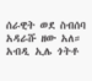ሰራዊት ወደ ስብሰባ አዳራሹ ዘው አለ። አብዲ ኢሌ ጎትቶ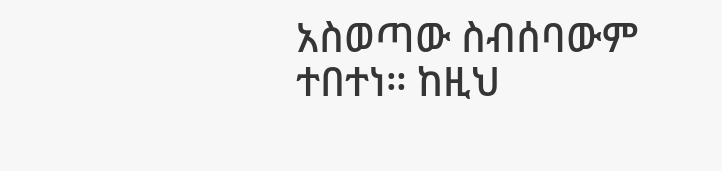አስወጣው ስብሰባውም ተበተነ። ከዚህ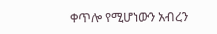ቀጥሎ የሚሆነውን አብረን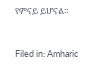የምናይ ይሆናል።



Filed in: Amharic